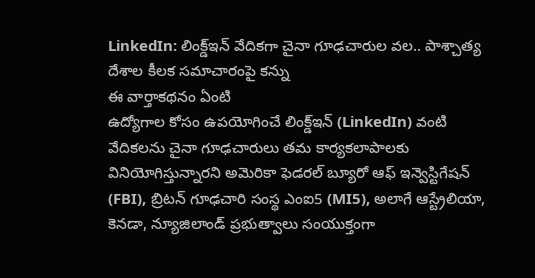LinkedIn: లింక్డ్ఇన్ వేదికగా చైనా గూఢచారుల వల.. పాశ్చాత్య దేశాల కీలక సమాచారంపై కన్ను
ఈ వార్తాకథనం ఏంటి
ఉద్యోగాల కోసం ఉపయోగించే లింక్డ్ఇన్ (LinkedIn) వంటి వేదికలను చైనా గూఢచారులు తమ కార్యకలాపాలకు వినియోగిస్తున్నారని అమెరికా ఫెడరల్ బ్యూరో ఆఫ్ ఇన్వెస్టిగేషన్ (FBI), బ్రిటన్ గూఢచారి సంస్థ ఎంఐ5 (MI5), అలాగే ఆస్ట్రేలియా, కెనడా, న్యూజిలాండ్ ప్రభుత్వాలు సంయుక్తంగా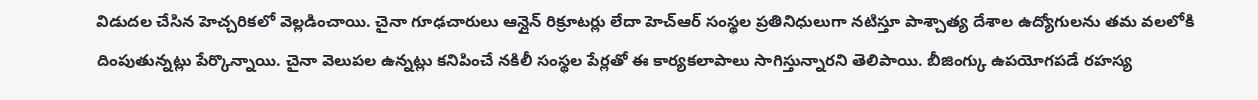విడుదల చేసిన హెచ్చరికలో వెల్లడించాయి. చైనా గూఢచారులు ఆన్లైన్ రిక్రూటర్లు లేదా హెచ్ఆర్ సంస్థల ప్రతినిధులుగా నటిస్తూ పాశ్చాత్య దేశాల ఉద్యోగులను తమ వలలోకి దింపుతున్నట్లు పేర్కొన్నాయి. చైనా వెలుపల ఉన్నట్లు కనిపించే నకిలీ సంస్థల పేర్లతో ఈ కార్యకలాపాలు సాగిస్తున్నారని తెలిపాయి. బీజింగ్కు ఉపయోగపడే రహస్య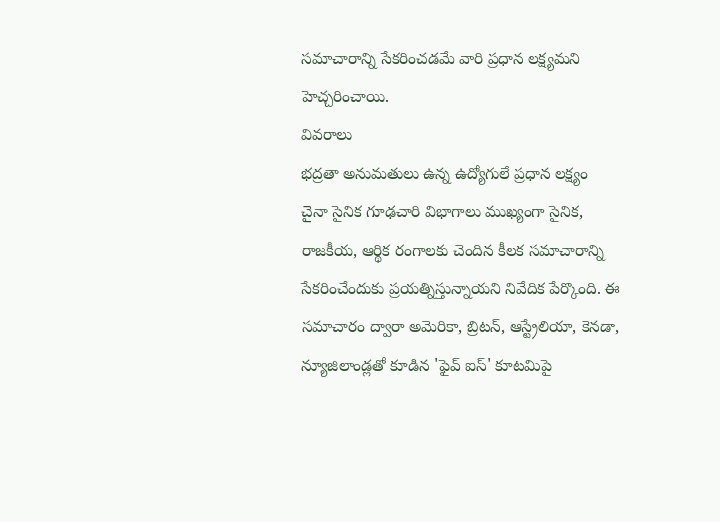సమాచారాన్ని సేకరించడమే వారి ప్రధాన లక్ష్యమని హెచ్చరించాయి.
వివరాలు
భద్రతా అనుమతులు ఉన్న ఉద్యోగులే ప్రధాన లక్ష్యం
చైనా సైనిక గూఢచారి విభాగాలు ముఖ్యంగా సైనిక, రాజకీయ, ఆర్థిక రంగాలకు చెందిన కీలక సమాచారాన్ని సేకరించేందుకు ప్రయత్నిస్తున్నాయని నివేదిక పేర్కొంది. ఈ సమాచారం ద్వారా అమెరికా, బ్రిటన్, ఆస్ట్రేలియా, కెనడా, న్యూజిలాండ్లతో కూడిన 'ఫైవ్ ఐస్' కూటమిపై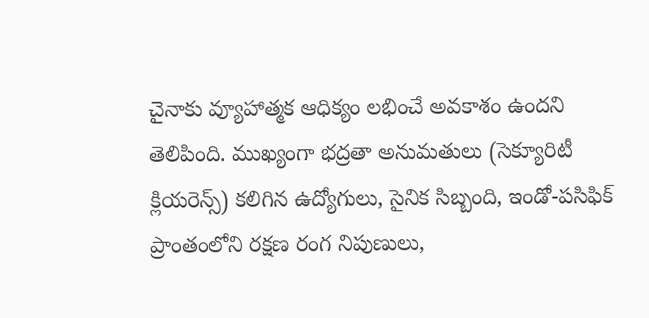చైనాకు వ్యూహాత్మక ఆధిక్యం లభించే అవకాశం ఉందని తెలిపింది. ముఖ్యంగా భద్రతా అనుమతులు (సెక్యూరిటీ క్లియరెన్స్) కలిగిన ఉద్యోగులు, సైనిక సిబ్బంది, ఇండో-పసిఫిక్ ప్రాంతంలోని రక్షణ రంగ నిపుణులు,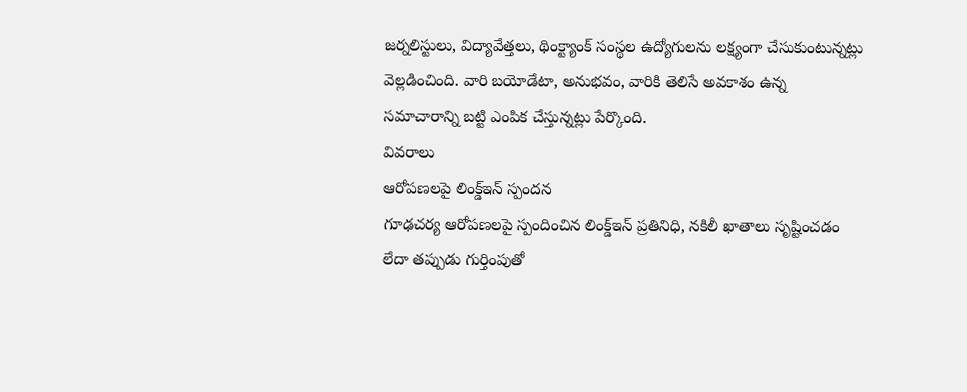జర్నలిస్టులు, విద్యావేత్తలు, థింక్ట్యాంక్ సంస్థల ఉద్యోగులను లక్ష్యంగా చేసుకుంటున్నట్లు వెల్లడించింది. వారి బయోడేటా, అనుభవం, వారికి తెలిసే అవకాశం ఉన్న సమాచారాన్ని బట్టి ఎంపిక చేస్తున్నట్లు పేర్కొంది.
వివరాలు
ఆరోపణలపై లింక్డ్ఇన్ స్పందన
గూఢచర్య ఆరోపణలపై స్పందించిన లింక్డ్ఇన్ ప్రతినిధి, నకిలీ ఖాతాలు సృష్టించడం లేదా తప్పుడు గుర్తింపుతో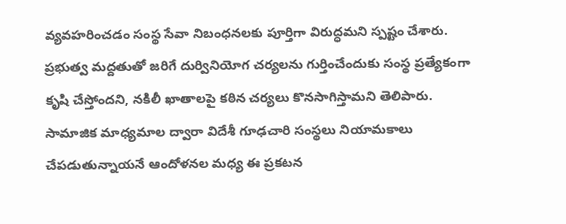వ్యవహరించడం సంస్థ సేవా నిబంధనలకు పూర్తిగా విరుద్ధమని స్పష్టం చేశారు. ప్రభుత్వ మద్దతుతో జరిగే దుర్వినియోగ చర్యలను గుర్తించేందుకు సంస్థ ప్రత్యేకంగా కృషి చేస్తోందని, నకిలీ ఖాతాలపై కఠిన చర్యలు కొనసాగిస్తామని తెలిపారు. సామాజిక మాధ్యమాల ద్వారా విదేశీ గూఢచారి సంస్థలు నియామకాలు చేపడుతున్నాయనే ఆందోళనల మధ్య ఈ ప్రకటన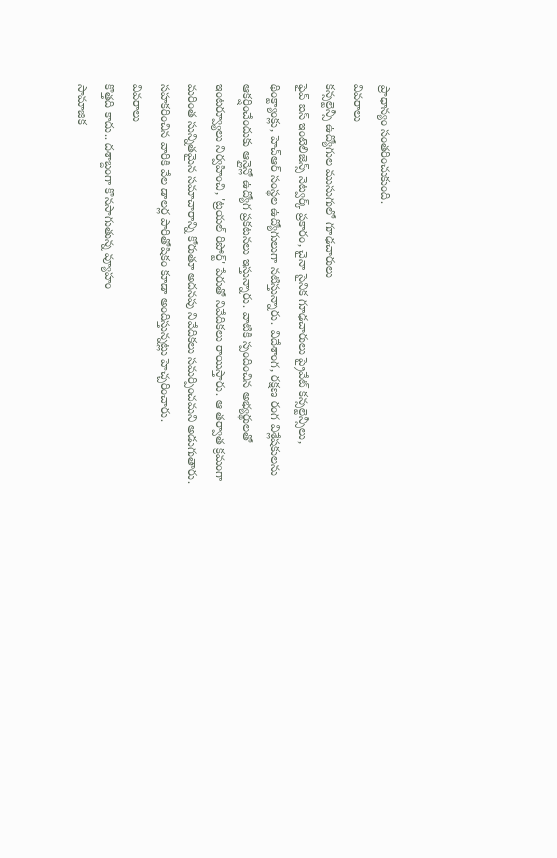ప్రాధాన్యం సంతరించుకుంది.
వివరాలు
కన్సల్టెన్సీ ఉద్యోగుల ముసుగులో గూఢచారులు
ఫైవ్ ఐస్ ఇంటెలిజెన్స్ నెట్వర్క్ ప్రకారం, చైనా సైనిక గూఢచారులు ప్రైవేట్ కన్సల్టెన్సీలు, థింక్ట్యాంక్లు, హెచ్ఆర్ సంస్థల ఉద్యోగులుగా నటిస్తున్నారు. విదేశాంగ, రక్షణ రంగ విశ్లేషకులను ఆకర్షించేందుకు ఆన్లైన్లో ఉద్యోగ ప్రకటనలు ఇస్తున్నారు. వాటికి స్పందించిన అభ్యర్థులతో ఇంటర్వ్యూలు నిర్వహించి, 'ట్రయల్ రిపోర్ట్' పేరుతో నివేదికలు రాయిస్తారు. ఆ తర్వాత క్రమంగా మరింత సున్నితమైన సమాచారాన్ని కోరుతూ అదనపు నివేదికలు సమర్పించమని అడుగుతారు. సహకరించిన వారికి వేల డాలర్ల పారితోషికం కూడా అందిస్తున్నట్లు హెచ్చరించారు.
వివరాలు
కొత్తది కాదు.. దశాబ్దంగా కొనసాగుతున్న వ్యూహం
సామాజిక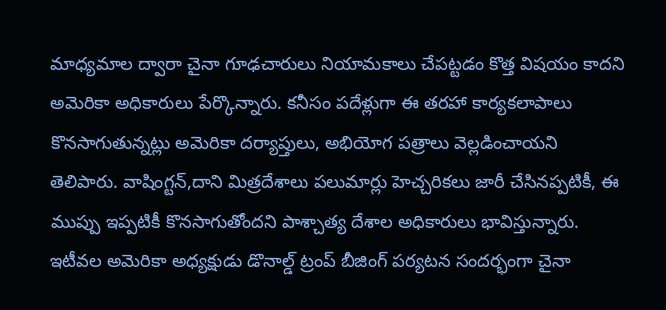మాధ్యమాల ద్వారా చైనా గూఢచారులు నియామకాలు చేపట్టడం కొత్త విషయం కాదని అమెరికా అధికారులు పేర్కొన్నారు. కనీసం పదేళ్లుగా ఈ తరహా కార్యకలాపాలు కొనసాగుతున్నట్లు అమెరికా దర్యాప్తులు, అభియోగ పత్రాలు వెల్లడించాయని తెలిపారు. వాషింగ్టన్,దాని మిత్రదేశాలు పలుమార్లు హెచ్చరికలు జారీ చేసినప్పటికీ, ఈ ముప్పు ఇప్పటికీ కొనసాగుతోందని పాశ్చాత్య దేశాల అధికారులు భావిస్తున్నారు. ఇటీవల అమెరికా అధ్యక్షుడు డొనాల్డ్ ట్రంప్ బీజింగ్ పర్యటన సందర్భంగా చైనా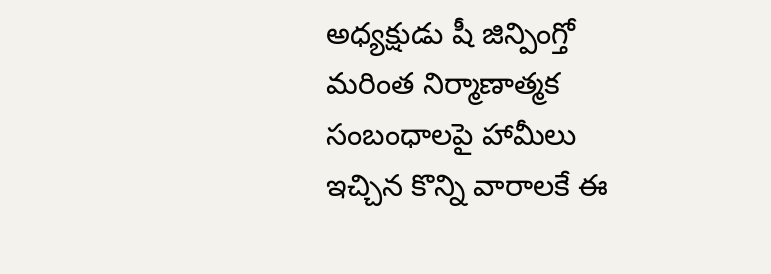అధ్యక్షుడు షీ జిన్పింగ్తో మరింత నిర్మాణాత్మక సంబంధాలపై హామీలు ఇచ్చిన కొన్ని వారాలకే ఈ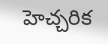హెచ్చరిక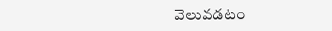వెలువడటం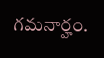గమనార్హం.